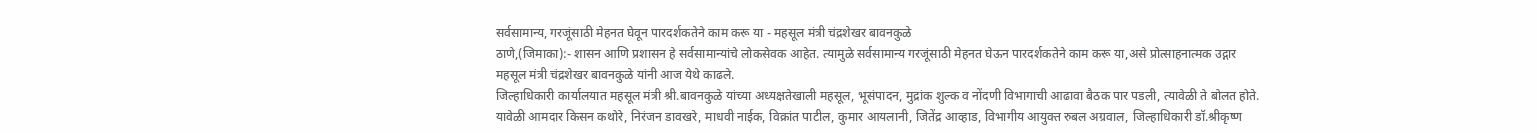सर्वसामान्य, गरजूंसाठी मेहनत घेवून पारदर्शकतेने काम करू या - महसूल मंत्री चंद्रशेखर बावनकुळे
ठाणे,(जिमाका):- शासन आणि प्रशासन हे सर्वसामान्यांचे लोकसेवक आहेत. त्यामुळे सर्वसामान्य गरजूंसाठी मेहनत घेऊन पारदर्शकतेने काम करू या,असे प्रोत्साहनात्मक उद्गार महसूल मंत्री चंद्रशेखर बावनकुळे यांनी आज येथे काढले.
जिल्हाधिकारी कार्यालयात महसूल मंत्री श्री.बावनकुळे यांच्या अध्यक्षतेखाली महसूल, भूसंपादन, मुद्रांक शुल्क व नोंदणी विभागाची आढावा बैठक पार पडली, त्यावेळी ते बोलत होते.
यावेळी आमदार किसन कथोरे, निरंजन डावखरे, माधवी नाईक, विक्रांत पाटील, कुमार आयलानी, जितेंद्र आव्हाड, विभागीय आयुक्त रुबल अग्रवाल, जिल्हाधिकारी डॉ.श्रीकृष्ण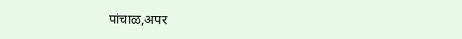पांचाळ,अपर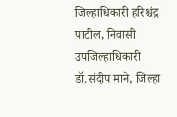जिल्हाधिकारी हरिश्चंद्र पाटील, निवासी उपजिल्हाधिकारी डॉ.संदीप माने, जिल्हा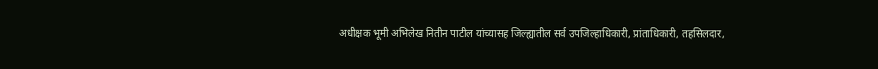अधीक्षक भूमी अभिलेख नितीन पाटील यांच्यासह जिल्ह्यातील सर्व उपजिल्हाधिकारी, प्रांताधिकारी, तहसिलदार,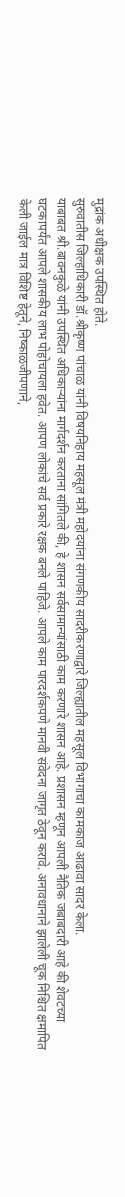मुद्रांक अधीक्षक उपस्थित होते.
सुरुवातीस जिल्हाधिकारी डॉ.श्रीकृष्ण पांचाळ यांनी विषयनिहाय महसूल मंत्री महोदयांना संगणकीय सादरीकरणाद्वारे जिल्ह्यातील महसूल विभागाचा कामकाज आढावा सादर केला.
याबाबत श्री.बावनकुळे यांनी उपस्थित अधिकाऱ्यांना मार्गदर्शन करताना सांगितले की, हे शासन सर्वसामान्यांसाठी काम करणारे शासन आहे. प्रशासन म्हणून आपली नैतिक जबाबदारी आहे की शेवटच्या घटकापर्यंत आपले शासकीय लाभ पोहोचायला हवेत. आपण लोकांचे सर्व प्रकारे रक्षक बनले पाहिजे. आपले काम पारदर्शकपणे मानवी संवेदना जागृत ठेवून करावे. अनावधानाने झालेली चूक निश्चित क्षमापित केली जाईल मात्र विशिष्ट हेतूने, निष्काळजीपणाने,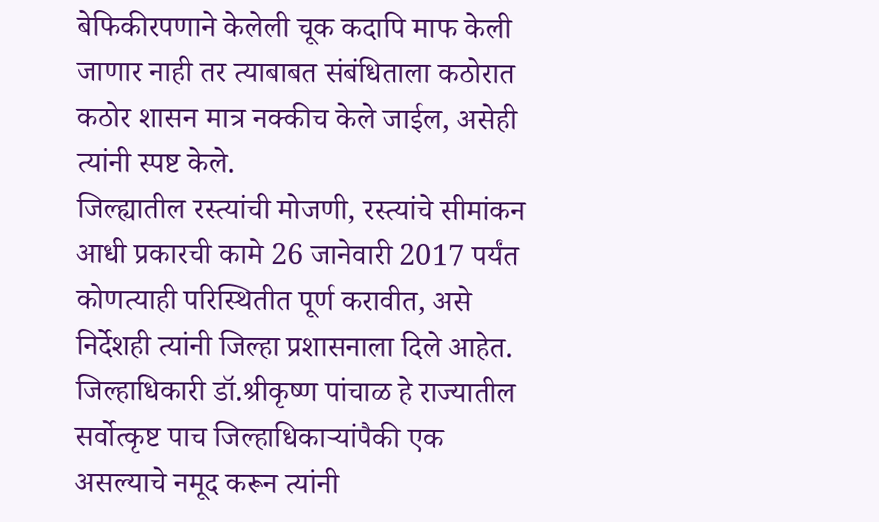बेफिकीरपणाने केलेली चूक कदापि माफ केली जाणार नाही तर त्याबाबत संबंधिताला कठोरात कठोर शासन मात्र नक्कीच केले जाईल, असेही त्यांनी स्पष्ट केले.
जिल्ह्यातील रस्त्यांची मोजणी, रस्त्यांचे सीमांकन आधी प्रकारची कामे 26 जानेवारी 2017 पर्यंत कोणत्याही परिस्थितीत पूर्ण करावीत, असे निर्देशही त्यांनी जिल्हा प्रशासनाला दिले आहेत.
जिल्हाधिकारी डॉ.श्रीकृष्ण पांचाळ हे राज्यातील सर्वोत्कृष्ट पाच जिल्हाधिकाऱ्यांपैकी एक असल्याचे नमूद करून त्यांनी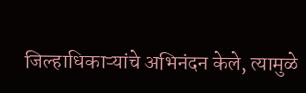जिल्हाधिकाऱ्यांचे अभिनंदन केले, त्यामुळे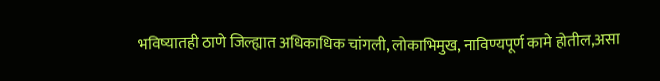भविष्यातही ठाणे जिल्ह्यात अधिकाधिक चांगली, लोकाभिमुख, नाविण्यपूर्ण कामे होतील,असा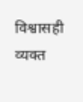विश्वासही व्यक्त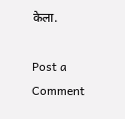केला.

Post a Comment